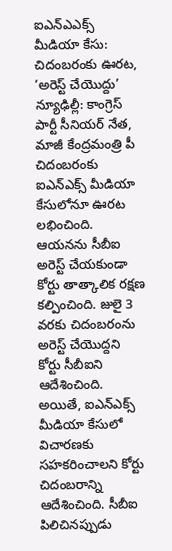ఐఎన్ఎఎక్స్ మీడియా కేసు: చిదంబరంకు ఊరట, ‘అరెస్ట్ చేయొద్దు’
న్యూఢిల్లీ: కాంగ్రెస్ పార్టీ సీనియర్ నేత, మాజీ కేంద్రమంత్రి పీ చిదంబరంకు ఐఎన్ఎక్స్ మీడియా కేసులోనూ ఊరట లభించింది. ఆయనను సీబీఐ అరెస్ట్ చేయకుండా కోర్టు తాత్కాలిక రక్షణ కల్పించింది. జులై 3 వరకు చిదంబరంను అరెస్ట్ చేయొద్దని కోర్టు సీబీఐని ఆదేశించింది.
అయితే, ఐఎన్ఎక్స్ మీడియా కేసులో విచారణకు సహకరించాలని కోర్టు చిదంబరాన్ని ఆదేశించింది. సీబీఐ పిలిచినప్పుడు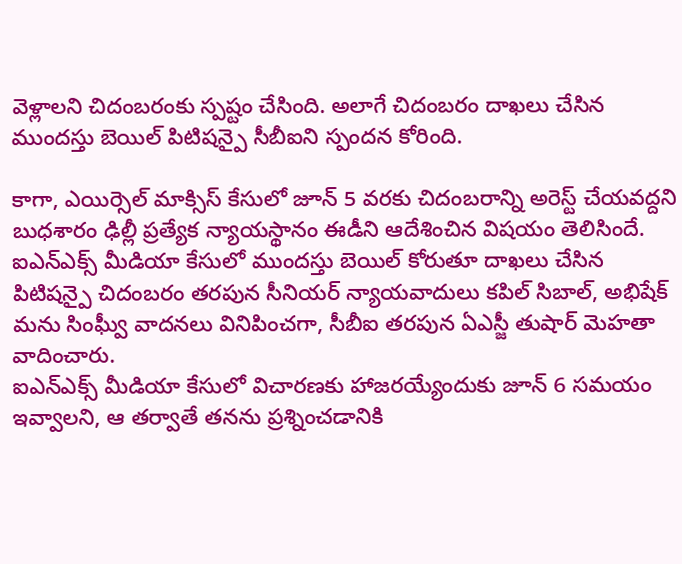వెళ్లాలని చిదంబరంకు స్పష్టం చేసింది. అలాగే చిదంబరం దాఖలు చేసిన ముందస్తు బెయిల్ పిటిషన్పై సీబీఐని స్పందన కోరింది.

కాగా, ఎయిర్సెల్ మాక్సిస్ కేసులో జూన్ 5 వరకు చిదంబరాన్ని అరెస్ట్ చేయవద్దని బుధశారం ఢిల్లీ ప్రత్యేక న్యాయస్థానం ఈడీని ఆదేశించిన విషయం తెలిసిందే. ఐఎన్ఎక్స్ మీడియా కేసులో ముందస్తు బెయిల్ కోరుతూ దాఖలు చేసిన పిటిషన్పై చిదంబరం తరపున సీనియర్ న్యాయవాదులు కపిల్ సిబాల్, అభిషేక్ మను సింఘ్వీ వాదనలు వినిపించగా, సీబీఐ తరపున ఏఎస్జీ తుషార్ మెహతా వాదించారు.
ఐఎన్ఎక్స్ మీడియా కేసులో విచారణకు హాజరయ్యేందుకు జూన్ 6 సమయం ఇవ్వాలని, ఆ తర్వాతే తనను ప్రశ్నించడానికి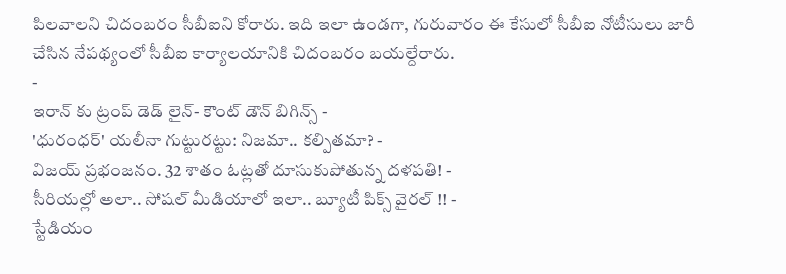పిలవాలని చిదంబరం సీబీఐని కోరారు. ఇది ఇలా ఉండగా, గురువారం ఈ కేసులో సీబీఐ నోటీసులు జారీ చేసిన నేపథ్యంలో సీబీఐ కార్యాలయానికి చిదంబరం బయల్దేరారు.
-
ఇరాన్ కు ట్రంప్ డెడ్ లైన్- కౌంట్ డౌన్ బిగిన్స్ -
'ధురంధర్' యలీనా గుట్టురట్టు: నిజమా.. కల్పితమా? -
విజయ్ ప్రభంజనం. 32 శాతం ఓట్లతో దూసుకుపోతున్న దళపతి! -
సీరియల్లో అలా.. సోషల్ మీడియాలో ఇలా.. బ్యూటీ పిక్స్ వైరల్ !! -
స్టేడియం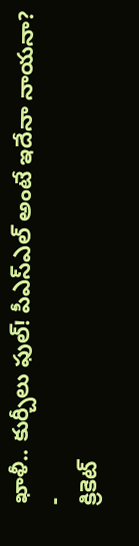ఖాళీ.. కుర్చీలు ఫుల్! పీఎస్ఎల్ అంటే ఇదేనా నాయనా? -
క్రికెట్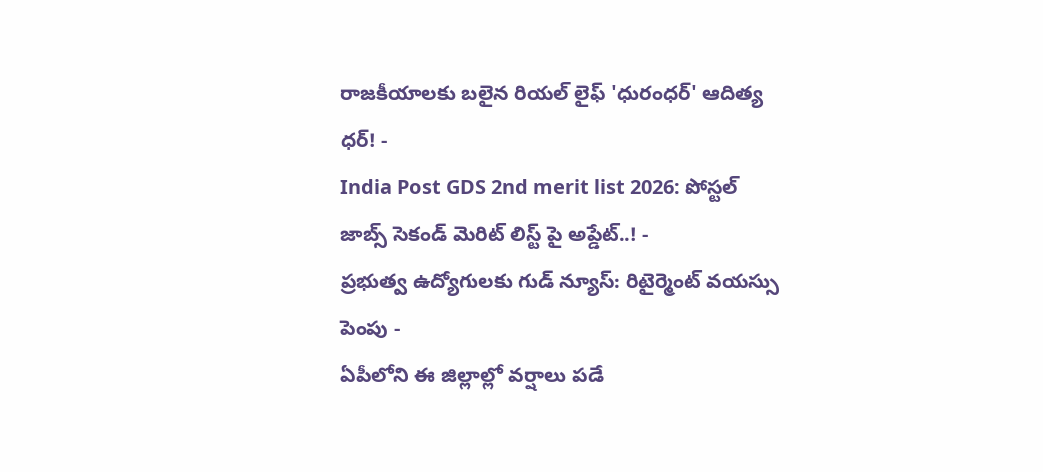రాజకీయాలకు బలైన రియల్ లైఫ్ 'ధురంధర్' ఆదిత్య ధర్! -
India Post GDS 2nd merit list 2026: పోస్టల్ జాబ్స్ సెకండ్ మెరిట్ లిస్ట్ పై అప్డేట్..! -
ప్రభుత్వ ఉద్యోగులకు గుడ్ న్యూస్: రిటైర్మెంట్ వయస్సు పెంపు -
ఏపీలోని ఈ జిల్లాల్లో వర్షాలు పడే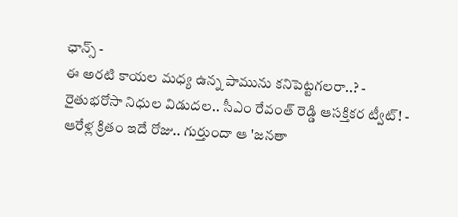ఛాన్స్ -
ఈ అరటి కాయల మధ్య ఉన్న పామును కనిపెట్టగలరా..? -
రైతుభరోసా నిధుల విడుదల.. సీఎం రేవంత్ రెడ్డి ఆసక్తికర ట్వీట్! -
ఆరేళ్ల క్రితం ఇదే రోజు.. గుర్తుందా ఆ 'జనతా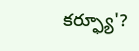కర్ఫ్యూ'?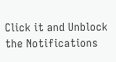Click it and Unblock the Notifications